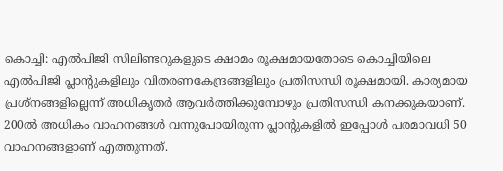കൊച്ചി: എല്‍പിജി സിലിണ്ടറുകളുടെ ക്ഷാമം രൂക്ഷമായതോടെ കൊച്ചിയിലെ എല്‍പിജി പ്ലാന്‍റുകളിലും വിതരണകേന്ദ്രങ്ങളിലും പ്രതിസന്ധി രൂക്ഷമായി. കാര്യമായ പ്രശ്നങ്ങളില്ലെന്ന് അധികൃതര്‍ ആവര്‍ത്തിക്കുമ്പോഴും പ്രതിസന്ധി കനക്കുകയാണ്. 200ല്‍ അധികം വാഹനങ്ങള്‍ വന്നുപോയിരുന്ന പ്ലാന്‍റുകളില്‍ ഇപ്പോള്‍ പരമാവധി 50 വാഹനങ്ങളാണ് എത്തുന്നത്.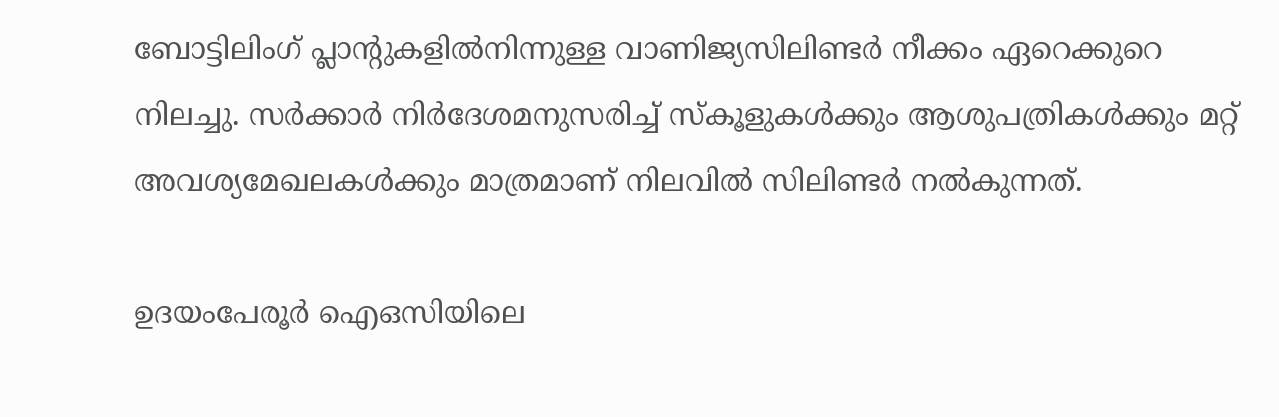ബോട്ടിലിംഗ് പ്ലാന്‍റുകളില്‍നിന്നുള്ള വാണിജ്യസിലിണ്ടര്‍ നീക്കം ഏറെക്കുറെ നിലച്ചു. സര്‍ക്കാര്‍ നിര്‍ദേശമനുസരിച്ച് സ്‌കൂളുകള്‍ക്കും ആശുപത്രികള്‍ക്കും മറ്റ് അവശ്യമേഖലകള്‍ക്കും മാത്രമാണ് നിലവില്‍ സിലിണ്ടർ നല്‍കുന്നത്.

ഉദയംപേരൂര്‍ ഐഒസിയിലെ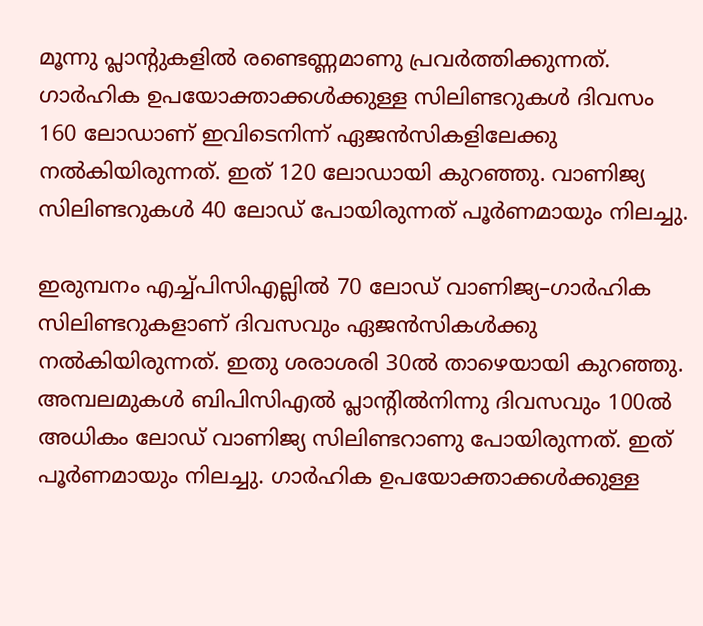മൂന്നു പ്ലാന്‍റുകളില്‍ രണ്ടെണ്ണമാണു പ്രവര്‍ത്തിക്കുന്നത്. ഗാര്‍ഹിക ഉപയോക്താക്കള്‍ക്കുള്ള സിലിണ്ടറുകള്‍ ദിവസം 160 ലോഡാണ് ഇവിടെനിന്ന് ഏജന്‍സികളിലേക്കു നല്‍കിയിരുന്നത്. ഇത് 120 ലോഡായി കുറഞ്ഞു. വാണിജ്യ സിലിണ്ടറുകള്‍ 40 ലോഡ് പോയിരുന്നത് പൂര്‍ണമായും നിലച്ചു.

ഇരുമ്പനം എച്ച്പിസിഎല്ലില്‍ 70 ലോഡ് വാണിജ്യ–ഗാര്‍ഹിക സിലിണ്ടറുകളാണ് ദിവസവും ഏജന്‍സികള്‍ക്കു നല്‍കിയിരുന്നത്. ഇതു ശരാശരി 30ല്‍ താഴെയായി കുറഞ്ഞു. അമ്പലമുകള്‍ ബിപിസിഎല്‍ പ്ലാന്‍റില്‍നിന്നു ദിവസവും 100ല്‍ അധികം ലോഡ് വാണിജ്യ സിലിണ്ടറാണു പോയിരുന്നത്. ഇത് പൂര്‍ണമായും നിലച്ചു. ഗാര്‍ഹിക ഉപയോക്താക്കള്‍ക്കുള്ള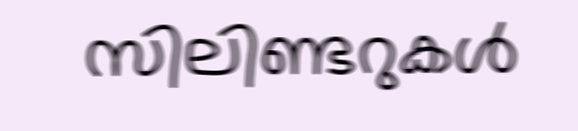സിലിണ്ടറുകള്‍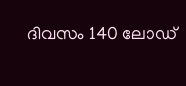ദിവസം 140 ലോഡ്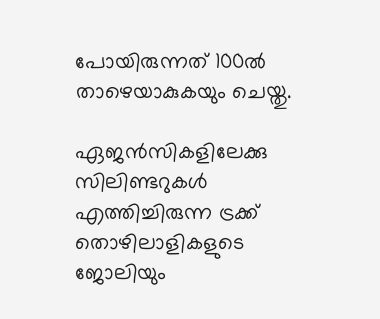പോയിരുന്നത് 100ല്‍ താഴെയാകുകയും ചെയ്തു.

ഏജന്‍സികളിലേക്കു സിലിണ്ടറുകള്‍ എത്തിച്ചിരുന്ന ട്രക്ക് തൊഴിലാളികളുടെ ജോലിയും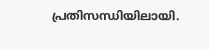പ്രതിസന്ധിയിലായി.